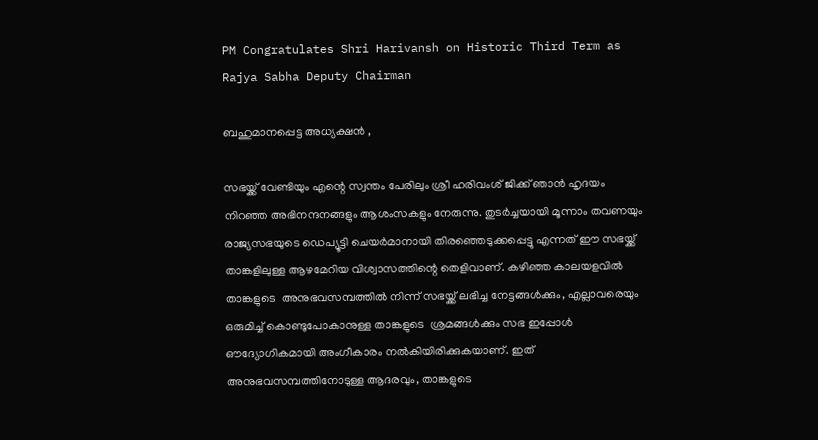PM Congratulates Shri Harivansh on Historic Third Term as Rajya Sabha Deputy Chairman

ബഹുമാനപ്പെട്ട അധ്യക്ഷൻ ,

സഭയ്ക്ക് വേണ്ടിയും എന്റെ സ്വന്തം പേരിലും ശ്രീ ഹരിവംശ് ജിക്ക് ഞാൻ ഹൃദയം നിറഞ്ഞ അഭിനന്ദനങ്ങളും ആശംസകളും നേരുന്നു. തുടർച്ചയായി മൂന്നാം തവണയും രാജ്യസഭയുടെ ഡെപ്യൂട്ടി ചെയർമാനായി തിരഞ്ഞെടുക്കപ്പെട്ടു എന്നത് ഈ സഭയ്ക്ക് താങ്കളിലുള്ള ആഴമേറിയ വിശ്വാസത്തിന്റെ തെളിവാണ്. കഴിഞ്ഞ കാലയളവിൽ താങ്കളുടെ  അനുഭവസമ്പത്തിൽ നിന്ന് സഭയ്ക്ക് ലഭിച്ച നേട്ടങ്ങൾക്കും, എല്ലാവരെയും ഒരുമിച്ച് കൊണ്ടുപോകാനുള്ള താങ്കളുടെ  ശ്രമങ്ങൾക്കും സഭ ഇപ്പോൾ ഔദ്യോഗികമായി അംഗീകാരം നൽകിയിരിക്കുകയാണ്. ഇത് അനുഭവസമ്പത്തിനോടുള്ള ആദരവും, താങ്കളുടെ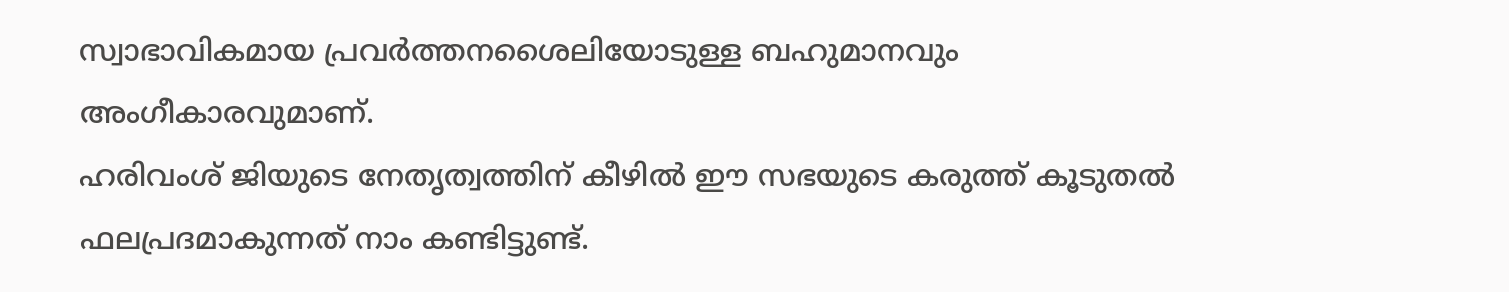സ്വാഭാവികമായ പ്രവർത്തനശൈലിയോടുള്ള ബഹുമാനവും അംഗീകാരവുമാണ്.
ഹരിവംശ് ജിയുടെ നേതൃത്വത്തിന് കീഴിൽ ഈ സഭയുടെ കരുത്ത് കൂടുതൽ ഫലപ്രദമാകുന്നത് നാം കണ്ടിട്ടുണ്ട്.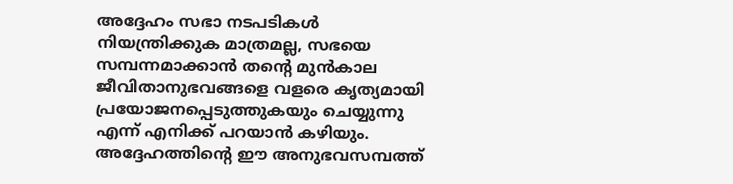അദ്ദേഹം സഭാ നടപടികൾ നിയന്ത്രിക്കുക മാത്രമല്ല, സഭയെ സമ്പന്നമാക്കാൻ തന്റെ മുൻകാല ജീവിതാനുഭവങ്ങളെ വളരെ കൃത്യമായി പ്രയോജനപ്പെടുത്തുകയും ചെയ്യുന്നു എന്ന് എനിക്ക് പറയാൻ കഴിയും. അദ്ദേഹത്തിന്റെ ഈ അനുഭവസമ്പത്ത്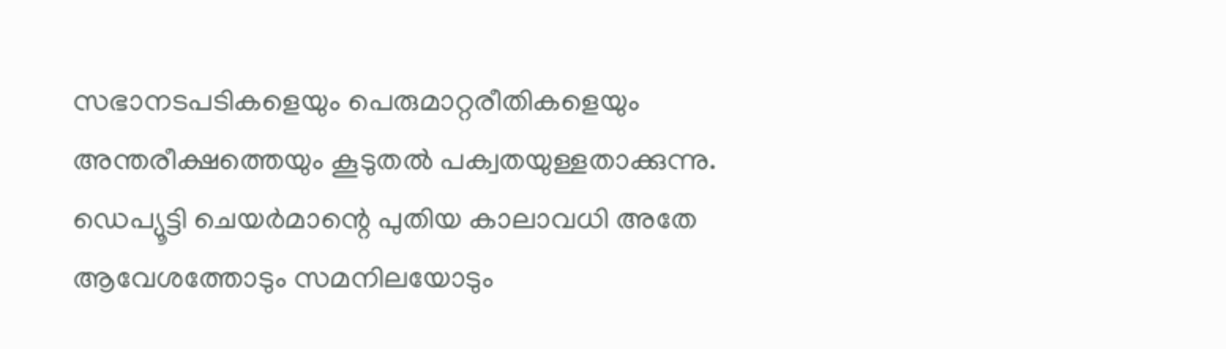സഭാനടപടികളെയും പെരുമാറ്റരീതികളെയും അന്തരീക്ഷത്തെയും കൂടുതൽ പക്വതയുള്ളതാക്കുന്നു. ഡെപ്യൂട്ടി ചെയർമാന്റെ പുതിയ കാലാവധി അതേ ആവേശത്തോടും സമനിലയോടും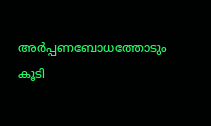അർപ്പണബോധത്തോടും കൂടി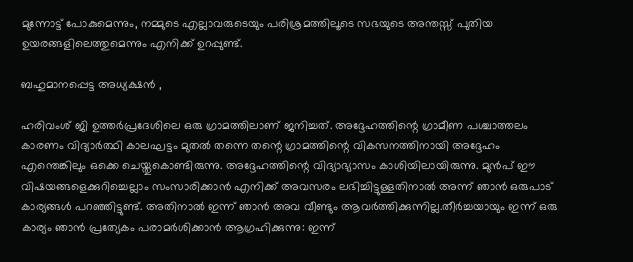മുന്നോട്ട് പോകുമെന്നും, നമ്മുടെ എല്ലാവരുടെയും പരിശ്രമത്തിലൂടെ സഭയുടെ അന്തസ്സ് പുതിയ ഉയരങ്ങളിലെത്തുമെന്നും എനിക്ക് ഉറപ്പുണ്ട്.

ബഹുമാനപ്പെട്ട അധ്യക്ഷൻ ,

ഹരിവംശ് ജി ഉത്തർപ്രദേശിലെ ഒരു ഗ്രാമത്തിലാണ് ജനിച്ചത്. അദ്ദേഹത്തിന്റെ ഗ്രാമീണ പശ്ചാത്തലം കാരണം വിദ്യാർത്ഥി കാലഘട്ടം മുതൽ തന്നെ തന്റെ ഗ്രാമത്തിന്റെ വികസനത്തിനായി അദ്ദേഹം എന്തെങ്കിലും ഒക്കെ ചെയ്തുകൊണ്ടിരുന്നു. അദ്ദേഹത്തിന്റെ വിദ്യാഭ്യാസം കാശിയിലായിരുന്നു. മുൻപ് ഈ വിഷയങ്ങളെക്കുറിച്ചെല്ലാം സംസാരിക്കാൻ എനിക്ക് അവസരം ലഭിച്ചിട്ടുള്ളതിനാൽ അന്ന് ഞാൻ ഒരുപാട് കാര്യങ്ങൾ പറഞ്ഞിട്ടുണ്ട്. അതിനാൽ ഇന്ന് ഞാൻ അവ വീണ്ടും ആവർത്തിക്കുന്നില്ല.തീർച്ചയായും ഇന്ന് ഒരു കാര്യം ഞാൻ പ്രത്യേകം പരാമർശിക്കാൻ ആഗ്രഹിക്കുന്നു: ഇന്ന്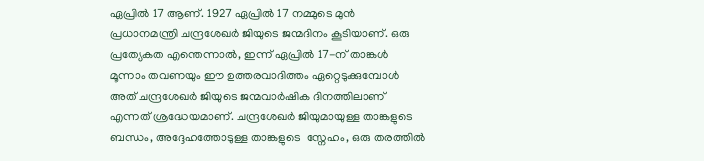ഏപ്രിൽ 17 ആണ്. 1927 ഏപ്രിൽ 17 നമ്മുടെ മുൻ പ്രധാനമന്ത്രി ചന്ദ്രശേഖർ ജിയുടെ ജന്മദിനം കൂടിയാണ്. ഒരു പ്രത്യേകത എന്തെന്നാൽ, ഇന്ന് ഏപ്രിൽ 17-ന് താങ്കൾ  മൂന്നാം തവണയും ഈ ഉത്തരവാദിത്തം ഏറ്റെടുക്കുമ്പോൾ അത് ചന്ദ്രശേഖർ ജിയുടെ ജന്മവാർഷിക ദിനത്തിലാണ് എന്നത് ശ്രദ്ധേയമാണ്. ചന്ദ്രശേഖർ ജിയുമായുള്ള താങ്കളുടെ  ബന്ധം, അദ്ദേഹത്തോടുള്ള താങ്കളുടെ  സ്നേഹം, ഒരു തരത്തിൽ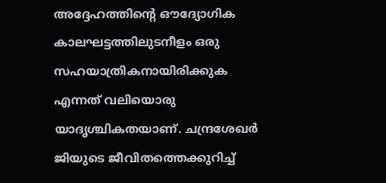അദ്ദേഹത്തിന്റെ ഔദ്യോഗിക കാലഘട്ടത്തിലുടനീളം ഒരു സഹയാത്രികനായിരിക്കുക എന്നത് വലിയൊരു യാദൃശ്ചികതയാണ്. ചന്ദ്രശേഖർ ജിയുടെ ജീവിതത്തെക്കുറിച്ച്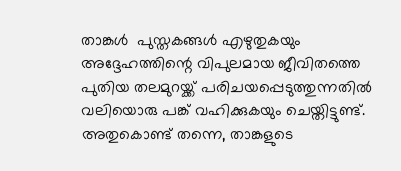താങ്കൾ  പുസ്തകങ്ങൾ എഴുതുകയും അദ്ദേഹത്തിന്റെ വിപുലമായ ജീവിതത്തെ പുതിയ തലമുറയ്ക്ക് പരിചയപ്പെടുത്തുന്നതിൽ വലിയൊരു പങ്ക് വഹിക്കുകയും ചെയ്തിട്ടുണ്ട്. അതുകൊണ്ട് തന്നെ, താങ്കളുടെ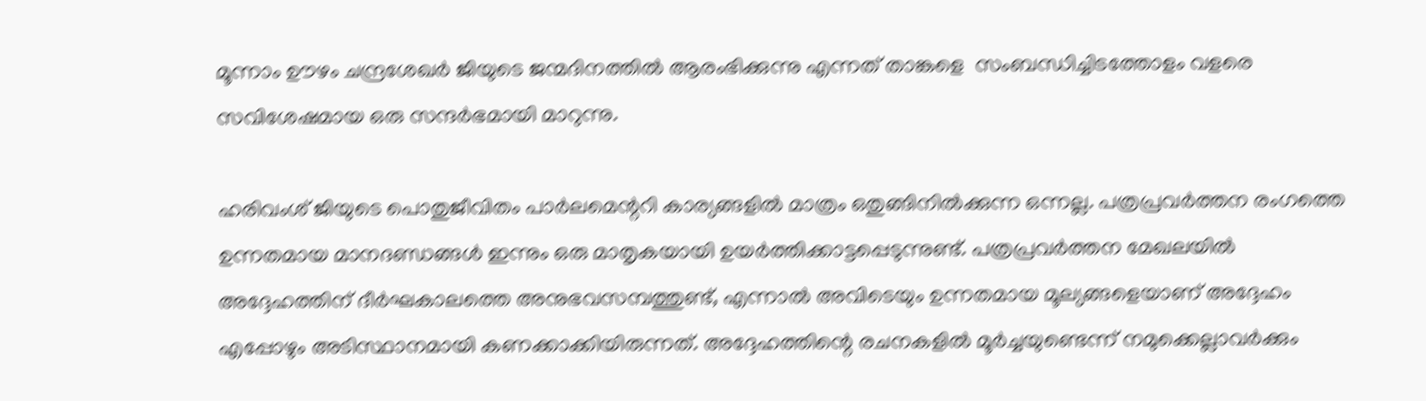മൂന്നാം ഊഴം ചന്ദ്രശേഖർ ജിയുടെ ജന്മദിനത്തിൽ ആരംഭിക്കുന്നു എന്നത് താങ്കളെ  സംബന്ധിച്ചിടത്തോളം വളരെ സവിശേഷമായ ഒരു സന്ദർഭമായി മാറുന്നു.

ഹരിവംശ് ജിയുടെ പൊതുജീവിതം പാർലമെന്ററി കാര്യങ്ങളിൽ മാത്രം ഒതുങ്ങിനിൽക്കുന്ന ഒന്നല്ല. പത്രപ്രവർത്തന രംഗത്തെ ഉന്നതമായ മാനദണ്ഡങ്ങൾ ഇന്നും ഒരു മാതൃകയായി ഉയർത്തിക്കാട്ടപ്പെടുന്നുണ്ട്. പത്രപ്രവർത്തന മേഖലയിൽ അദ്ദേഹത്തിന് ദീർഘകാലത്തെ അനുഭവസമ്പത്തുണ്ട്, എന്നാൽ അവിടെയും ഉന്നതമായ മൂല്യങ്ങളെയാണ് അദ്ദേഹം എപ്പോഴും അടിസ്ഥാനമായി കണക്കാക്കിയിരുന്നത്. അദ്ദേഹത്തിന്റെ രചനകളിൽ മൂർച്ചയുണ്ടെന്ന് നമുക്കെല്ലാവർക്കും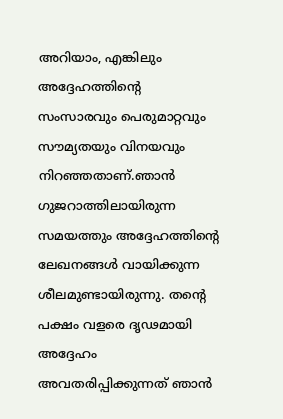അറിയാം, എങ്കിലും അദ്ദേഹത്തിന്റെ സംസാരവും പെരുമാറ്റവും സൗമ്യതയും വിനയവും നിറഞ്ഞതാണ്.ഞാൻ ഗുജറാത്തിലായിരുന്ന സമയത്തും അദ്ദേഹത്തിന്റെ ലേഖനങ്ങൾ വായിക്കുന്ന ശീലമുണ്ടായിരുന്നു. തന്റെ പക്ഷം വളരെ ദൃഢമായി അദ്ദേഹം അവതരിപ്പിക്കുന്നത് ഞാൻ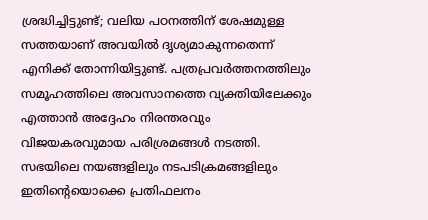ശ്രദ്ധിച്ചിട്ടുണ്ട്; വലിയ പഠനത്തിന് ശേഷമുള്ള സത്തയാണ് അവയിൽ ദൃശ്യമാകുന്നതെന്ന് എനിക്ക് തോന്നിയിട്ടുണ്ട്. പത്രപ്രവർത്തനത്തിലും സമൂഹത്തിലെ അവസാനത്തെ വ്യക്തിയിലേക്കും എത്താൻ അദ്ദേഹം നിരന്തരവും വിജയകരവുമായ പരിശ്രമങ്ങൾ നടത്തി. സഭയിലെ നയങ്ങളിലും നടപടിക്രമങ്ങളിലും ഇതിന്റെയൊക്കെ പ്രതിഫലനം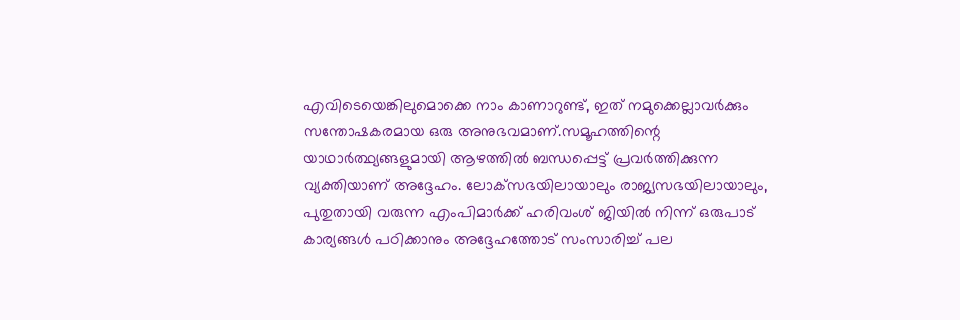എവിടെയെങ്കിലുമൊക്കെ നാം കാണാറുണ്ട്, ഇത് നമുക്കെല്ലാവർക്കും സന്തോഷകരമായ ഒരു അനുഭവമാണ്.സമൂഹത്തിന്റെ യാഥാർത്ഥ്യങ്ങളുമായി ആഴത്തിൽ ബന്ധപ്പെട്ട് പ്രവർത്തിക്കുന്ന വ്യക്തിയാണ് അദ്ദേഹം. ലോക്‌സഭയിലായാലും രാജ്യസഭയിലായാലും, പുതുതായി വരുന്ന എംപിമാർക്ക് ഹരിവംശ് ജിയിൽ നിന്ന് ഒരുപാട് കാര്യങ്ങൾ പഠിക്കാനും അദ്ദേഹത്തോട് സംസാരിച്ച് പല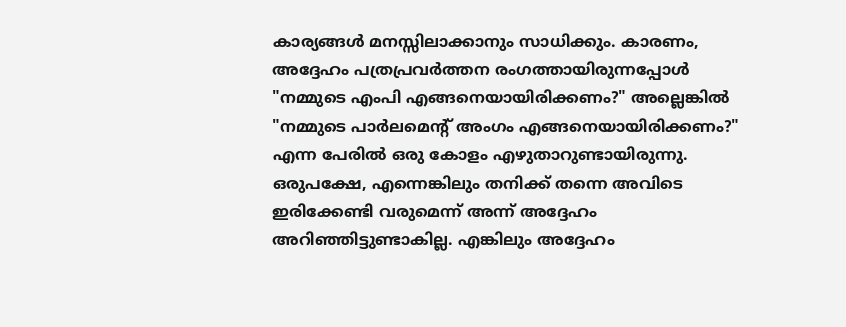കാര്യങ്ങൾ മനസ്സിലാക്കാനും സാധിക്കും. കാരണം, അദ്ദേഹം പത്രപ്രവർത്തന രംഗത്തായിരുന്നപ്പോൾ "നമ്മുടെ എംപി എങ്ങനെയായിരിക്കണം?" അല്ലെങ്കിൽ "നമ്മുടെ പാർലമെന്റ് അംഗം എങ്ങനെയായിരിക്കണം?" എന്ന പേരിൽ ഒരു കോളം എഴുതാറുണ്ടായിരുന്നു. ഒരുപക്ഷേ, എന്നെങ്കിലും തനിക്ക് തന്നെ അവിടെ ഇരിക്കേണ്ടി വരുമെന്ന് അന്ന് അദ്ദേഹം അറിഞ്ഞിട്ടുണ്ടാകില്ല. എങ്കിലും അദ്ദേഹം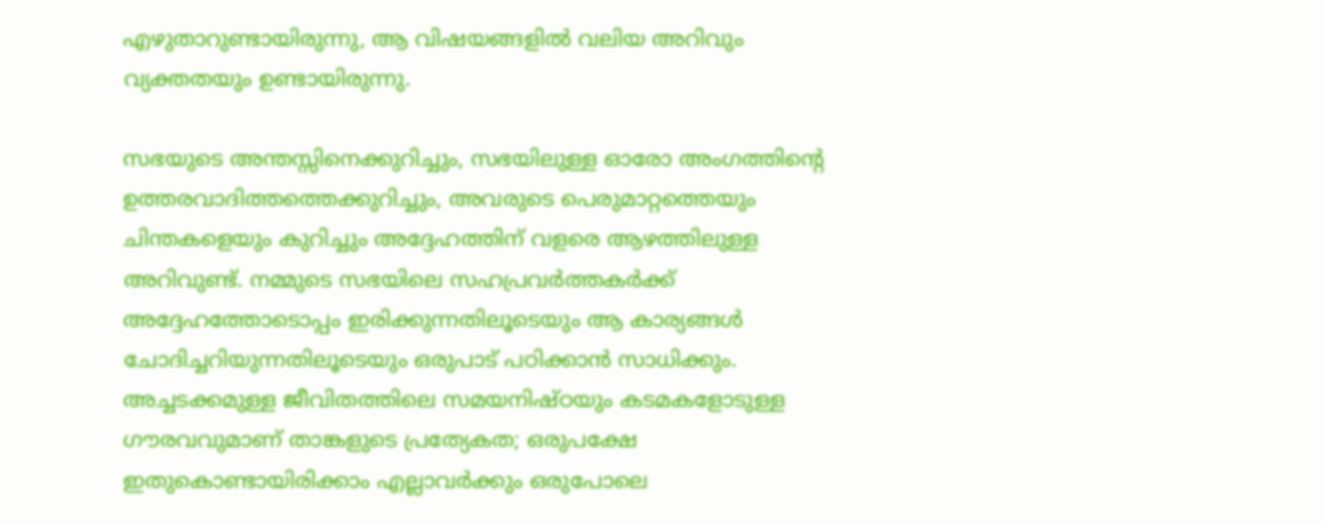എഴുതാറുണ്ടായിരുന്നു, ആ വിഷയങ്ങളിൽ വലിയ അറിവും വ്യക്തതയും ഉണ്ടായിരുന്നു.

സഭയുടെ അന്തസ്സിനെക്കുറിച്ചും, സഭയിലുള്ള ഓരോ അംഗത്തിന്റെ ഉത്തരവാദിത്തത്തെക്കുറിച്ചും, അവരുടെ പെരുമാറ്റത്തെയും ചിന്തകളെയും കുറിച്ചും അദ്ദേഹത്തിന് വളരെ ആഴത്തിലുള്ള അറിവുണ്ട്. നമ്മുടെ സഭയിലെ സഹപ്രവർത്തകർക്ക് അദ്ദേഹത്തോടൊപ്പം ഇരിക്കുന്നതിലൂടെയും ആ കാര്യങ്ങൾ ചോദിച്ചറിയുന്നതിലൂടെയും ഒരുപാട് പഠിക്കാൻ സാധിക്കും. അച്ചടക്കമുള്ള ജീവിതത്തിലെ സമയനിഷ്ഠയും കടമകളോടുള്ള ഗൗരവവുമാണ് താങ്കളുടെ പ്രത്യേകത; ഒരുപക്ഷേ ഇതുകൊണ്ടായിരിക്കാം എല്ലാവർക്കും ഒരുപോലെ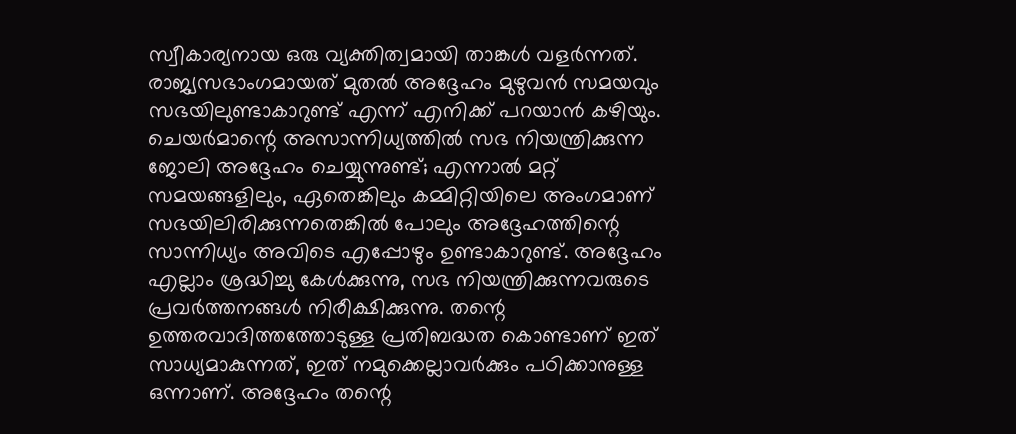സ്വീകാര്യനായ ഒരു വ്യക്തിത്വമായി താങ്കൾ വളർന്നത്. രാജ്യസഭാംഗമായത് മുതൽ അദ്ദേഹം മുഴുവൻ സമയവും സഭയിലുണ്ടാകാറുണ്ട് എന്ന് എനിക്ക് പറയാൻ കഴിയും. ചെയർമാന്റെ അസാന്നിധ്യത്തിൽ സഭ നിയന്ത്രിക്കുന്ന ജോലി അദ്ദേഹം ചെയ്യുന്നുണ്ട്; എന്നാൽ മറ്റ് സമയങ്ങളിലും, ഏതെങ്കിലും കമ്മിറ്റിയിലെ അംഗമാണ് സഭയിലിരിക്കുന്നതെങ്കിൽ പോലും അദ്ദേഹത്തിന്റെ സാന്നിധ്യം അവിടെ എപ്പോഴും ഉണ്ടാകാറുണ്ട്. അദ്ദേഹം എല്ലാം ശ്രദ്ധിച്ചു കേൾക്കുന്നു, സഭ നിയന്ത്രിക്കുന്നവരുടെ പ്രവർത്തനങ്ങൾ നിരീക്ഷിക്കുന്നു. തന്റെ ഉത്തരവാദിത്തത്തോടുള്ള പ്രതിബദ്ധത കൊണ്ടാണ് ഇത് സാധ്യമാകുന്നത്, ഇത് നമുക്കെല്ലാവർക്കും പഠിക്കാനുള്ള ഒന്നാണ്. അദ്ദേഹം തന്റെ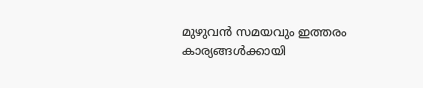മുഴുവൻ സമയവും ഇത്തരം കാര്യങ്ങൾക്കായി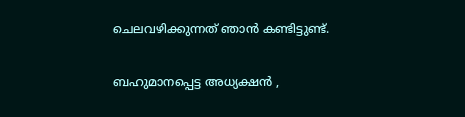ചെലവഴിക്കുന്നത് ഞാൻ കണ്ടിട്ടുണ്ട്.

ബഹുമാനപ്പെട്ട അധ്യക്ഷൻ ,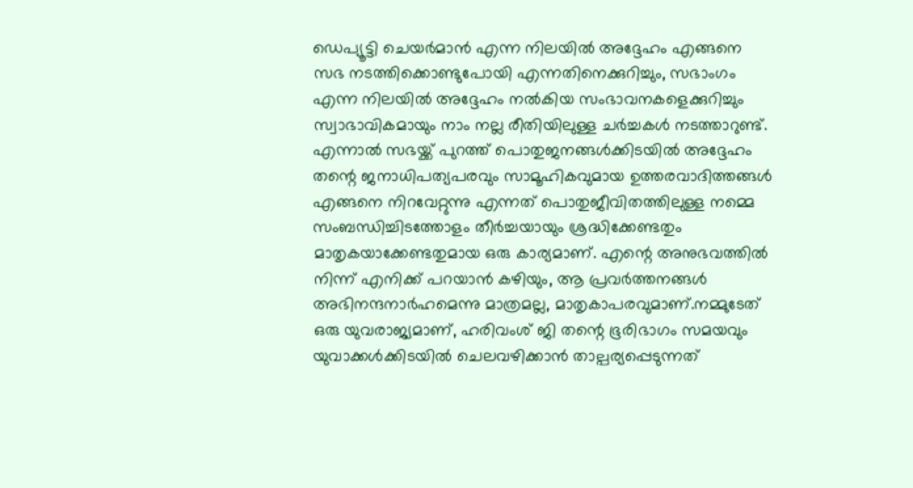ഡെപ്യൂട്ടി ചെയർമാൻ എന്ന നിലയിൽ അദ്ദേഹം എങ്ങനെ സഭ നടത്തിക്കൊണ്ടുപോയി എന്നതിനെക്കുറിച്ചും, സഭാംഗം എന്ന നിലയിൽ അദ്ദേഹം നൽകിയ സംഭാവനകളെക്കുറിച്ചും സ്വാഭാവികമായും നാം നല്ല രീതിയിലുള്ള ചർച്ചകൾ നടത്താറുണ്ട്. എന്നാൽ സഭയ്ക്ക് പുറത്ത് പൊതുജനങ്ങൾക്കിടയിൽ അദ്ദേഹം തന്റെ ജനാധിപത്യപരവും സാമൂഹികവുമായ ഉത്തരവാദിത്തങ്ങൾ എങ്ങനെ നിറവേറ്റുന്നു എന്നത് പൊതുജീവിതത്തിലുള്ള നമ്മെ സംബന്ധിച്ചിടത്തോളം തീർച്ചയായും ശ്രദ്ധിക്കേണ്ടതും മാതൃകയാക്കേണ്ടതുമായ ഒരു കാര്യമാണ്. എന്റെ അനുഭവത്തിൽ നിന്ന് എനിക്ക് പറയാൻ കഴിയും, ആ പ്രവർത്തനങ്ങൾ അഭിനന്ദനാർഹമെന്നു മാത്രമല്ല, മാതൃകാപരവുമാണ്.നമ്മുടേത് ഒരു യുവരാജ്യമാണ്, ഹരിവംശ് ജി തന്റെ ഭൂരിഭാഗം സമയവും യുവാക്കൾക്കിടയിൽ ചെലവഴിക്കാൻ താല്പര്യപ്പെടുന്നത്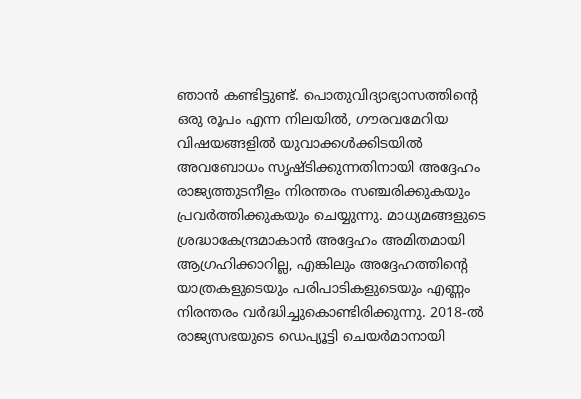ഞാൻ കണ്ടിട്ടുണ്ട്. പൊതുവിദ്യാഭ്യാസത്തിന്റെ ഒരു രൂപം എന്ന നിലയിൽ, ഗൗരവമേറിയ വിഷയങ്ങളിൽ യുവാക്കൾക്കിടയിൽ അവബോധം സൃഷ്ടിക്കുന്നതിനായി അദ്ദേഹം രാജ്യത്തുടനീളം നിരന്തരം സഞ്ചരിക്കുകയും പ്രവർത്തിക്കുകയും ചെയ്യുന്നു. മാധ്യമങ്ങളുടെ ശ്രദ്ധാകേന്ദ്രമാകാൻ അദ്ദേഹം അമിതമായി ആഗ്രഹിക്കാറില്ല, എങ്കിലും അദ്ദേഹത്തിന്റെ യാത്രകളുടെയും പരിപാടികളുടെയും എണ്ണം നിരന്തരം വർദ്ധിച്ചുകൊണ്ടിരിക്കുന്നു. 2018-ൽ രാജ്യസഭയുടെ ഡെപ്യൂട്ടി ചെയർമാനായി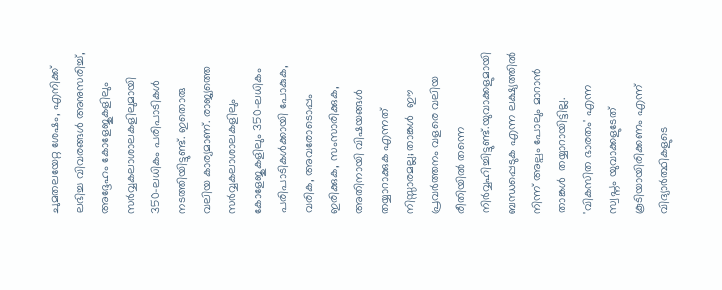ചുമതലയേറ്റ ശേഷം, എനിക്ക് ലഭിച്ച വിവരങ്ങൾ അനുസരിച്ച്, അദ്ദേഹം കോളേജുകളിലും സർവ്വകലാശാലകളിലുമായി 350-ലധികം പരിപാടികൾ നടത്തിയിട്ടുണ്ട്. ഇതൊരു വലിയ കാര്യമാണ്. രാജ്യത്തെ സർവ്വകലാശാലകളിലും കോളേജുകളിലും 350-ലധികം പരിപാടികൾക്കായി പോകുക, വരിക, അവരോടൊപ്പം ഇരിക്കുക, സംസാരിക്കുക, അതിനായി വിഷയങ്ങൾ തയ്യാറാക്കുക എന്നത് നിസ്സാരമല്ല; താങ്കൾ  ഈ പ്രവർത്തനം വളരെ വലിയ രീതിയിൽ തന്നെ നിർവ്വഹിച്ചിട്ടുണ്ട്.യുവാക്കളുമായി ബന്ധപ്പെടുക എന്ന ലക്ഷ്യത്തിൽ നിന്ന് അല്പം പോലും മാറാൻ താങ്കൾ  തയ്യാറായിട്ടില്ല. 'വികസിത ഭാരതം' എന്ന സ്വപ്നം യുവാക്കളുടേത് കൂടിയായിരിക്കണം എന്ന് വിദ്യാർത്ഥികളുടെ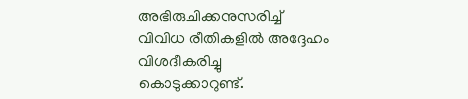അഭിരുചിക്കനുസരിച്ച് വിവിധ രീതികളിൽ അദ്ദേഹം വിശദീകരിച്ചു കൊടുക്കാറുണ്ട്.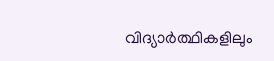വിദ്യാർത്ഥികളിലും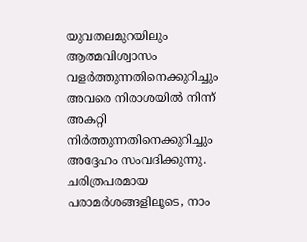യുവതലമുറയിലും ആത്മവിശ്വാസം വളർത്തുന്നതിനെക്കുറിച്ചും അവരെ നിരാശയിൽ നിന്ന് അകറ്റി നിർത്തുന്നതിനെക്കുറിച്ചും അദ്ദേഹം സംവദിക്കുന്നു. ചരിത്രപരമായ പരാമർശങ്ങളിലൂടെ, നാം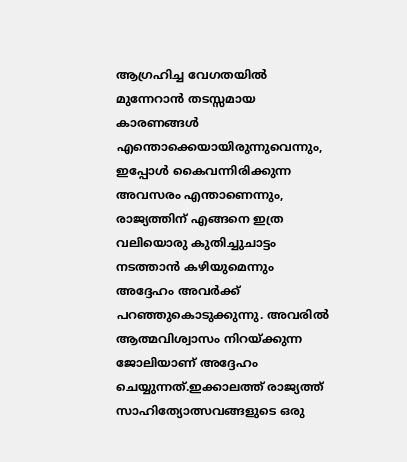ആഗ്രഹിച്ച വേഗതയിൽ മുന്നേറാൻ തടസ്സമായ കാരണങ്ങൾ എന്തൊക്കെയായിരുന്നുവെന്നും, ഇപ്പോൾ കൈവന്നിരിക്കുന്ന അവസരം എന്താണെന്നും, രാജ്യത്തിന് എങ്ങനെ ഇത്ര വലിയൊരു കുതിച്ചുചാട്ടം നടത്താൻ കഴിയുമെന്നും അദ്ദേഹം അവർക്ക് പറഞ്ഞുകൊടുക്കുന്നു. അവരിൽ ആത്മവിശ്വാസം നിറയ്ക്കുന്ന ജോലിയാണ് അദ്ദേഹം ചെയ്യുന്നത്.ഇക്കാലത്ത് രാജ്യത്ത് സാഹിത്യോത്സവങ്ങളുടെ ഒരു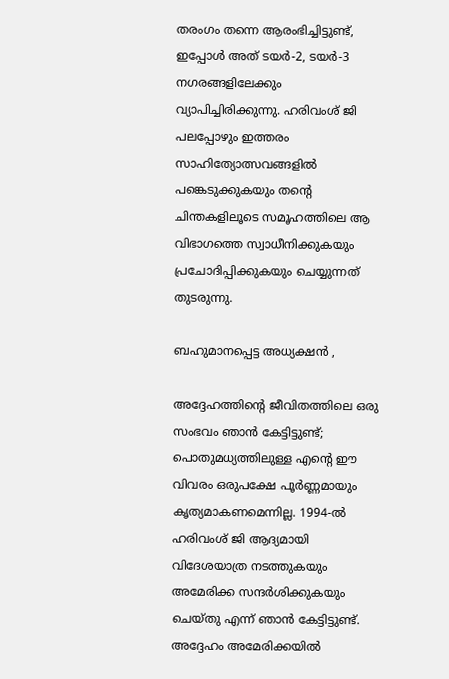തരംഗം തന്നെ ആരംഭിച്ചിട്ടുണ്ട്, ഇപ്പോൾ അത് ടയർ-2, ടയർ-3 നഗരങ്ങളിലേക്കും വ്യാപിച്ചിരിക്കുന്നു. ഹരിവംശ് ജി പലപ്പോഴും ഇത്തരം സാഹിത്യോത്സവങ്ങളിൽ പങ്കെടുക്കുകയും തന്റെ ചിന്തകളിലൂടെ സമൂഹത്തിലെ ആ വിഭാഗത്തെ സ്വാധീനിക്കുകയും പ്രചോദിപ്പിക്കുകയും ചെയ്യുന്നത് തുടരുന്നു.

ബഹുമാനപ്പെട്ട അധ്യക്ഷൻ ,

അദ്ദേഹത്തിന്റെ ജീവിതത്തിലെ ഒരു സംഭവം ഞാൻ കേട്ടിട്ടുണ്ട്; പൊതുമധ്യത്തിലുള്ള എന്റെ ഈ വിവരം ഒരുപക്ഷേ പൂർണ്ണമായും കൃത്യമാകണമെന്നില്ല. 1994-ൽ ഹരിവംശ് ജി ആദ്യമായി വിദേശയാത്ര നടത്തുകയും അമേരിക്ക സന്ദർശിക്കുകയും ചെയ്തു എന്ന് ഞാൻ കേട്ടിട്ടുണ്ട്. അദ്ദേഹം അമേരിക്കയിൽ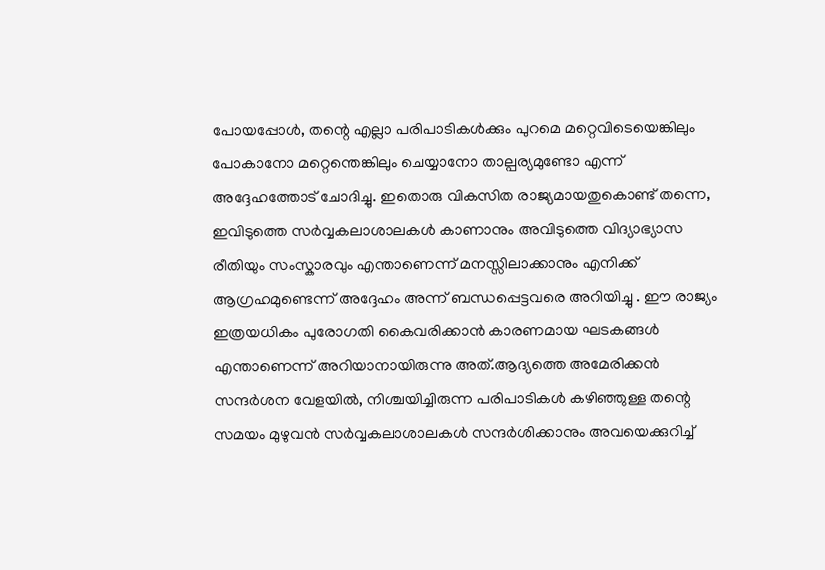പോയപ്പോൾ, തന്റെ എല്ലാ പരിപാടികൾക്കും പുറമെ മറ്റെവിടെയെങ്കിലും പോകാനോ മറ്റെന്തെങ്കിലും ചെയ്യാനോ താല്പര്യമുണ്ടോ എന്ന് അദ്ദേഹത്തോട് ചോദിച്ചു. ഇതൊരു വികസിത രാജ്യമായതുകൊണ്ട് തന്നെ, ഇവിടുത്തെ സർവ്വകലാശാലകൾ കാണാനും അവിടുത്തെ വിദ്യാഭ്യാസ രീതിയും സംസ്കാരവും എന്താണെന്ന് മനസ്സിലാക്കാനും എനിക്ക് ആഗ്രഹമുണ്ടെന്ന് അദ്ദേഹം അന്ന് ബന്ധപ്പെട്ടവരെ അറിയിച്ചു . ഈ രാജ്യം ഇത്രയധികം പുരോഗതി കൈവരിക്കാൻ കാരണമായ ഘടകങ്ങൾ എന്താണെന്ന് അറിയാനായിരുന്നു അത്.ആദ്യത്തെ അമേരിക്കൻ സന്ദർശന വേളയിൽ, നിശ്ചയിച്ചിരുന്ന പരിപാടികൾ കഴിഞ്ഞുള്ള തന്റെ സമയം മുഴുവൻ സർവ്വകലാശാലകൾ സന്ദർശിക്കാനും അവയെക്കുറിച്ച്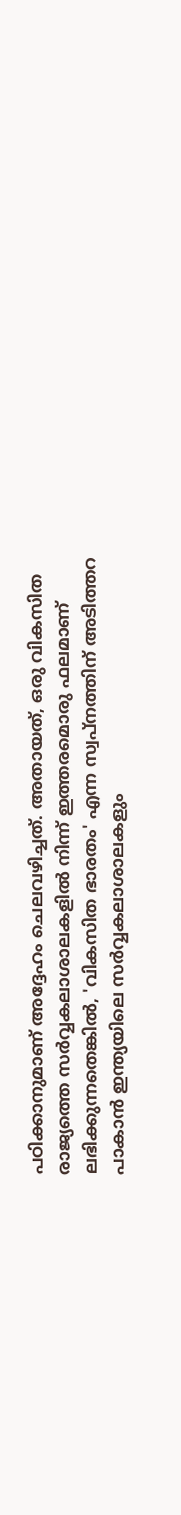പഠിക്കാനുമാണ് അദ്ദേഹം ചെലവഴിച്ചത്. അതായത്, ഒരു വികസിത രാജ്യത്തെ സർവ്വകലാശാലകളിൽ നിന്ന് ഇത്തരമൊരു ഫലമാണ് ലഭിക്കുന്നതെങ്കിൽ, 'വികസിത ഭാരതം' എന്ന സ്വപ്നത്തിന് അടിത്തറ പാകാൻ ഇന്ത്യയിലെ സർവ്വകലാശാലകളും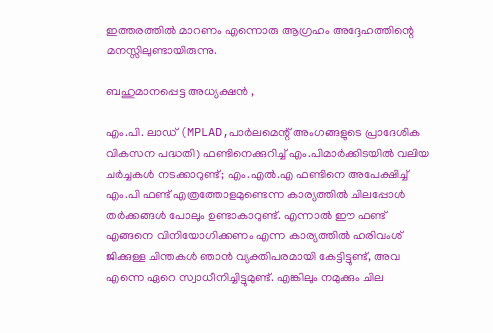ഇത്തരത്തിൽ മാറണം എന്നൊരു ആഗ്രഹം അദ്ദേഹത്തിന്റെ മനസ്സിലുണ്ടായിരുന്നു.

ബഹുമാനപ്പെട്ട അധ്യക്ഷൻ ,

എം.പി. ലാഡ് (MPLAD,പാർലമെന്റ് അംഗങ്ങളുടെ പ്രാദേശിക വികസന പദ്ധതി) ഫണ്ടിനെക്കുറിച്ച് എം.പിമാർക്കിടയിൽ വലിയ ചർച്ചകൾ നടക്കാറുണ്ട്; എം.എൽ.എ ഫണ്ടിനെ അപേക്ഷിച്ച് എം.പി ഫണ്ട് എത്രത്തോളമുണ്ടെന്ന കാര്യത്തിൽ ചിലപ്പോൾ തർക്കങ്ങൾ പോലും ഉണ്ടാകാറുണ്ട്. എന്നാൽ ഈ ഫണ്ട് എങ്ങനെ വിനിയോഗിക്കണം എന്ന കാര്യത്തിൽ ഹരിവംശ് ജിക്കുള്ള ചിന്തകൾ ഞാൻ വ്യക്തിപരമായി കേട്ടിട്ടുണ്ട്, അവ എന്നെ ഏറെ സ്വാധീനിച്ചിട്ടുമുണ്ട്. എങ്കിലും നമുക്കും ചില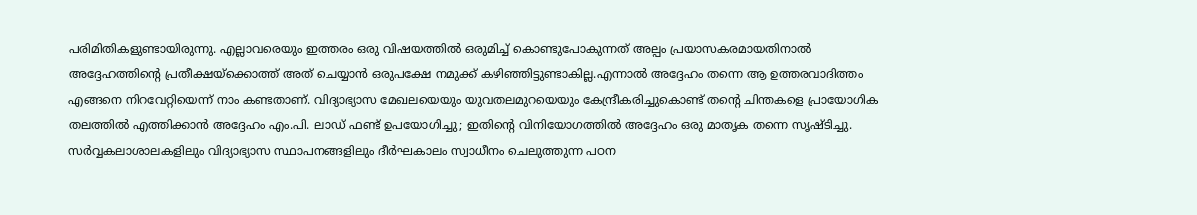പരിമിതികളുണ്ടായിരുന്നു. എല്ലാവരെയും ഇത്തരം ഒരു വിഷയത്തിൽ ഒരുമിച്ച് കൊണ്ടുപോകുന്നത് അല്പം പ്രയാസകരമായതിനാൽ അദ്ദേഹത്തിന്റെ പ്രതീക്ഷയ്ക്കൊത്ത് അത് ചെയ്യാൻ ഒരുപക്ഷേ നമുക്ക് കഴിഞ്ഞിട്ടുണ്ടാകില്ല.എന്നാൽ അദ്ദേഹം തന്നെ ആ ഉത്തരവാദിത്തം എങ്ങനെ നിറവേറ്റിയെന്ന് നാം കണ്ടതാണ്. വിദ്യാഭ്യാസ മേഖലയെയും യുവതലമുറയെയും കേന്ദ്രീകരിച്ചുകൊണ്ട് തന്റെ ചിന്തകളെ പ്രായോഗിക തലത്തിൽ എത്തിക്കാൻ അദ്ദേഹം എം.പി. ലാഡ് ഫണ്ട് ഉപയോഗിച്ചു; ഇതിന്റെ വിനിയോഗത്തിൽ അദ്ദേഹം ഒരു മാതൃക തന്നെ സൃഷ്ടിച്ചു. സർവ്വകലാശാലകളിലും വിദ്യാഭ്യാസ സ്ഥാപനങ്ങളിലും ദീർഘകാലം സ്വാധീനം ചെലുത്തുന്ന പഠന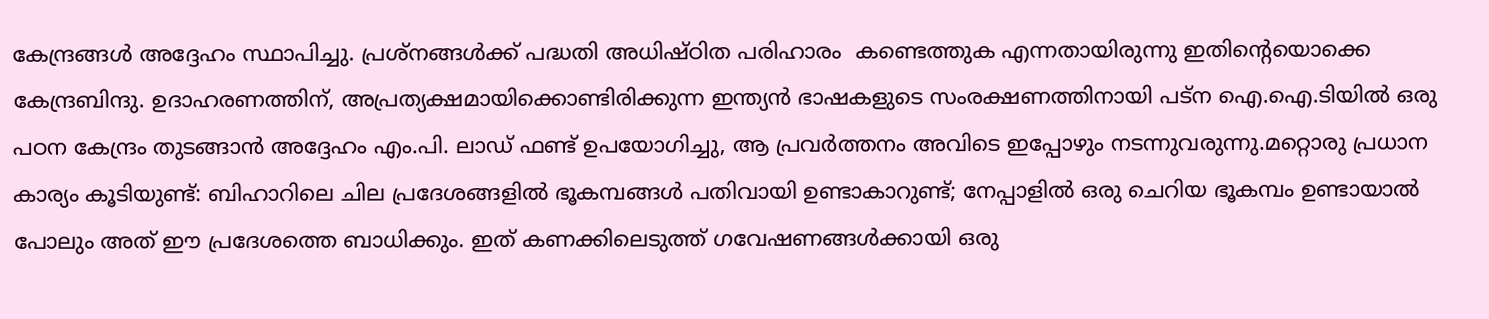കേന്ദ്രങ്ങൾ അദ്ദേഹം സ്ഥാപിച്ചു. പ്രശ്നങ്ങൾക്ക് പദ്ധതി അധിഷ്ഠിത പരിഹാരം  കണ്ടെത്തുക എന്നതായിരുന്നു ഇതിന്റെയൊക്കെ കേന്ദ്രബിന്ദു. ഉദാഹരണത്തിന്, അപ്രത്യക്ഷമായിക്കൊണ്ടിരിക്കുന്ന ഇന്ത്യൻ ഭാഷകളുടെ സംരക്ഷണത്തിനായി പട്ന ഐ.ഐ.ടിയിൽ ഒരു പഠന കേന്ദ്രം തുടങ്ങാൻ അദ്ദേഹം എം.പി. ലാഡ് ഫണ്ട് ഉപയോഗിച്ചു, ആ പ്രവർത്തനം അവിടെ ഇപ്പോഴും നടന്നുവരുന്നു.മറ്റൊരു പ്രധാന കാര്യം കൂടിയുണ്ട്: ബിഹാറിലെ ചില പ്രദേശങ്ങളിൽ ഭൂകമ്പങ്ങൾ പതിവായി ഉണ്ടാകാറുണ്ട്; നേപ്പാളിൽ ഒരു ചെറിയ ഭൂകമ്പം ഉണ്ടായാൽ പോലും അത് ഈ പ്രദേശത്തെ ബാധിക്കും. ഇത് കണക്കിലെടുത്ത് ഗവേഷണങ്ങൾക്കായി ഒരു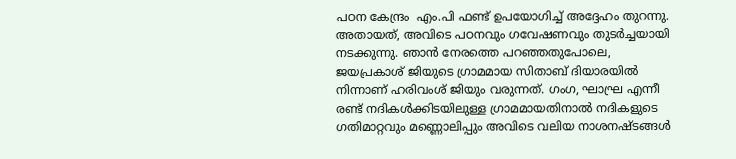പഠന കേന്ദ്രം  എം.പി ഫണ്ട് ഉപയോഗിച്ച് അദ്ദേഹം തുറന്നു. അതായത്, അവിടെ പഠനവും ഗവേഷണവും തുടർച്ചയായി നടക്കുന്നു. ഞാൻ നേരത്തെ പറഞ്ഞതുപോലെ, ജയപ്രകാശ് ജിയുടെ ഗ്രാമമായ സിതാബ് ദിയാരയിൽ നിന്നാണ് ഹരിവംശ് ജിയും വരുന്നത്. ഗംഗ, ഘാഘ്ര എന്നീ രണ്ട് നദികൾക്കിടയിലുള്ള ഗ്രാമമായതിനാൽ നദികളുടെ ഗതിമാറ്റവും മണ്ണൊലിപ്പും അവിടെ വലിയ നാശനഷ്ടങ്ങൾ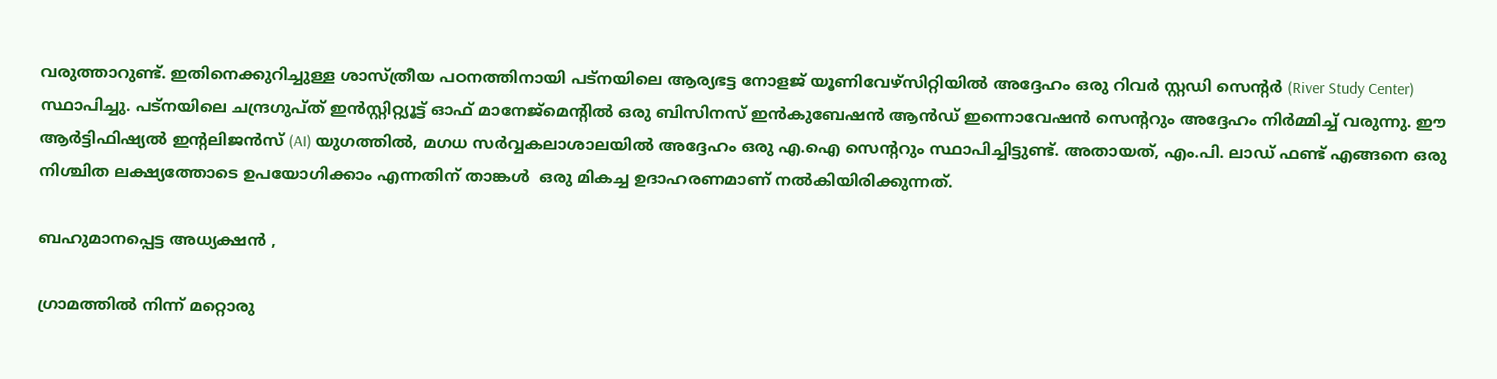വരുത്താറുണ്ട്. ഇതിനെക്കുറിച്ചുള്ള ശാസ്ത്രീയ പഠനത്തിനായി പട്നയിലെ ആര്യഭട്ട നോളജ് യൂണിവേഴ്സിറ്റിയിൽ അദ്ദേഹം ഒരു റിവർ സ്റ്റഡി സെന്റർ (River Study Center) സ്ഥാപിച്ചു. പട്നയിലെ ചന്ദ്രഗുപ്ത് ഇൻസ്റ്റിറ്റ്യൂട്ട് ഓഫ് മാനേജ്‌മെന്റിൽ ഒരു ബിസിനസ് ഇൻകുബേഷൻ ആൻഡ് ഇന്നൊവേഷൻ സെന്ററും അദ്ദേഹം നിർമ്മിച്ച് വരുന്നു. ഈ ആർട്ടിഫിഷ്യൽ ഇന്റലിജൻസ് (AI) യുഗത്തിൽ, മഗധ സർവ്വകലാശാലയിൽ അദ്ദേഹം ഒരു എ.ഐ സെന്ററും സ്ഥാപിച്ചിട്ടുണ്ട്. അതായത്, എം.പി. ലാഡ് ഫണ്ട് എങ്ങനെ ഒരു നിശ്ചിത ലക്ഷ്യത്തോടെ ഉപയോഗിക്കാം എന്നതിന് താങ്കൾ  ഒരു മികച്ച ഉദാഹരണമാണ് നൽകിയിരിക്കുന്നത്.

ബഹുമാനപ്പെട്ട അധ്യക്ഷൻ ,

ഗ്രാമത്തിൽ നിന്ന് മറ്റൊരു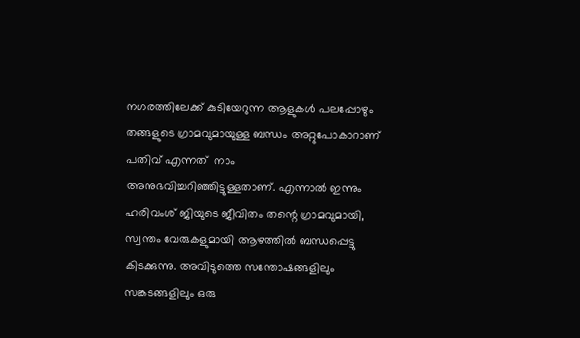നഗരത്തിലേക്ക് കുടിയേറുന്ന ആളുകൾ പലപ്പോഴും തങ്ങളുടെ ഗ്രാമവുമായുള്ള ബന്ധം അറ്റുപോകാറാണ് പതിവ് എന്നത്  നാം അനുഭവിച്ചറിഞ്ഞിട്ടുള്ളതാണ്. എന്നാൽ ഇന്നും ഹരിവംശ് ജിയുടെ ജീവിതം തന്റെ ഗ്രാമവുമായി, സ്വന്തം വേരുകളുമായി ആഴത്തിൽ ബന്ധപ്പെട്ടു കിടക്കുന്നു. അവിടുത്തെ സന്തോഷങ്ങളിലും സങ്കടങ്ങളിലും ഒരു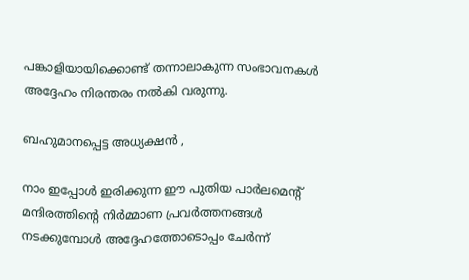പങ്കാളിയായിക്കൊണ്ട് തന്നാലാകുന്ന സംഭാവനകൾ അദ്ദേഹം നിരന്തരം നൽകി വരുന്നു.

ബഹുമാനപ്പെട്ട അധ്യക്ഷൻ ,

നാം ഇപ്പോൾ ഇരിക്കുന്ന ഈ പുതിയ പാർലമെന്റ് മന്ദിരത്തിന്റെ നിർമ്മാണ പ്രവർത്തനങ്ങൾ നടക്കുമ്പോൾ അദ്ദേഹത്തോടൊപ്പം ചേർന്ന്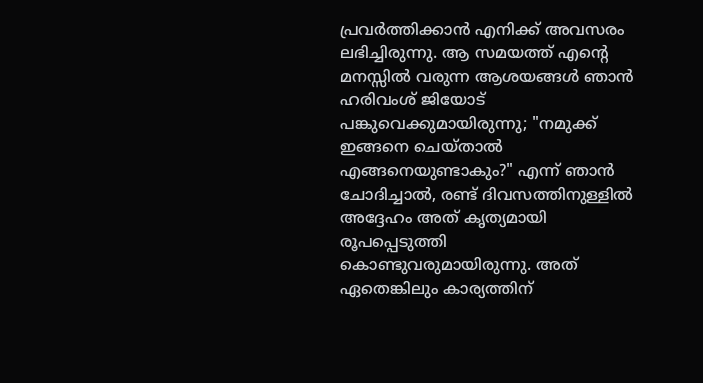പ്രവർത്തിക്കാൻ എനിക്ക് അവസരം ലഭിച്ചിരുന്നു. ആ സമയത്ത് എന്റെ മനസ്സിൽ വരുന്ന ആശയങ്ങൾ ഞാൻ ഹരിവംശ് ജിയോട് പങ്കുവെക്കുമായിരുന്നു; "നമുക്ക് ഇങ്ങനെ ചെയ്താൽ എങ്ങനെയുണ്ടാകും?" എന്ന് ഞാൻ ചോദിച്ചാൽ, രണ്ട് ദിവസത്തിനുള്ളിൽ അദ്ദേഹം അത് കൃത്യമായി രൂപപ്പെടുത്തി കൊണ്ടുവരുമായിരുന്നു. അത് ഏതെങ്കിലും കാര്യത്തിന്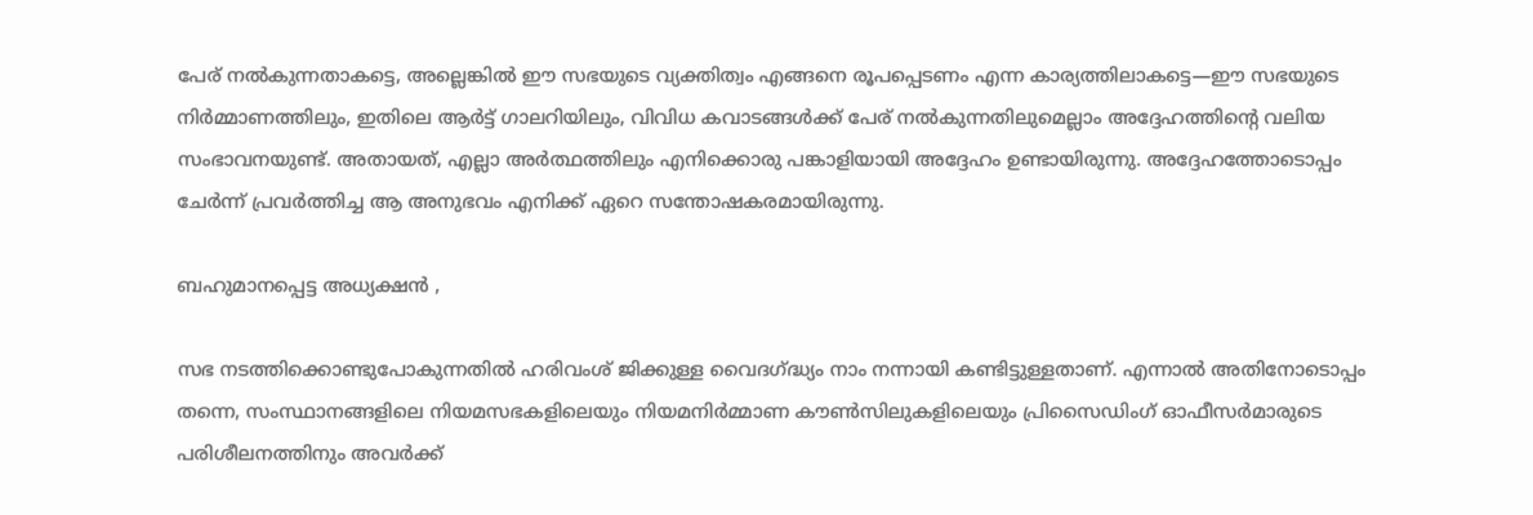പേര് നൽകുന്നതാകട്ടെ, അല്ലെങ്കിൽ ഈ സഭയുടെ വ്യക്തിത്വം എങ്ങനെ രൂപപ്പെടണം എന്ന കാര്യത്തിലാകട്ടെ—ഈ സഭയുടെ നിർമ്മാണത്തിലും, ഇതിലെ ആർട്ട് ഗാലറിയിലും, വിവിധ കവാടങ്ങൾക്ക് പേര് നൽകുന്നതിലുമെല്ലാം അദ്ദേഹത്തിന്റെ വലിയ സംഭാവനയുണ്ട്. അതായത്, എല്ലാ അർത്ഥത്തിലും എനിക്കൊരു പങ്കാളിയായി അദ്ദേഹം ഉണ്ടായിരുന്നു. അദ്ദേഹത്തോടൊപ്പം ചേർന്ന് പ്രവർത്തിച്ച ആ അനുഭവം എനിക്ക് ഏറെ സന്തോഷകരമായിരുന്നു.

ബഹുമാനപ്പെട്ട അധ്യക്ഷൻ ,

സഭ നടത്തിക്കൊണ്ടുപോകുന്നതിൽ ഹരിവംശ് ജിക്കുള്ള വൈദഗ്ദ്ധ്യം നാം നന്നായി കണ്ടിട്ടുള്ളതാണ്. എന്നാൽ അതിനോടൊപ്പം തന്നെ, സംസ്ഥാനങ്ങളിലെ നിയമസഭകളിലെയും നിയമനിർമ്മാണ കൗൺസിലുകളിലെയും പ്രിസൈഡിംഗ് ഓഫീസർമാരുടെ പരിശീലനത്തിനും അവർക്ക്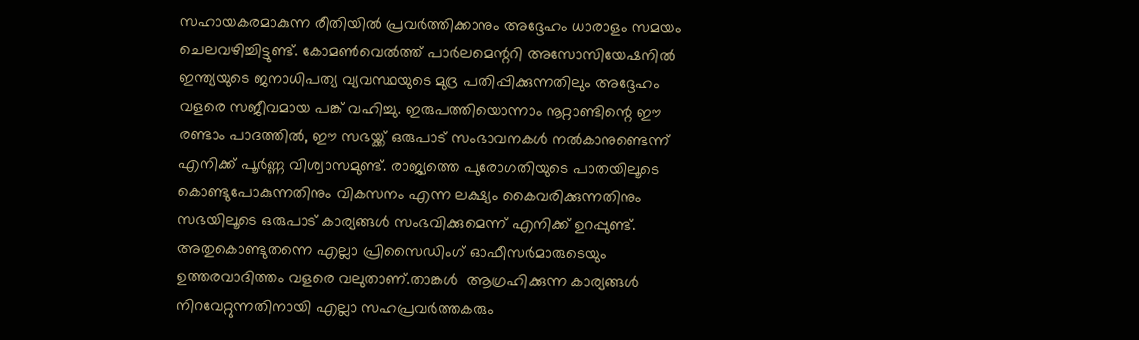സഹായകരമാകുന്ന രീതിയിൽ പ്രവർത്തിക്കാനും അദ്ദേഹം ധാരാളം സമയം ചെലവഴിച്ചിട്ടുണ്ട്. കോമൺവെൽത്ത് പാർലമെന്ററി അസോസിയേഷനിൽ ഇന്ത്യയുടെ ജനാധിപത്യ വ്യവസ്ഥയുടെ മുദ്ര പതിപ്പിക്കുന്നതിലും അദ്ദേഹം വളരെ സജീവമായ പങ്ക് വഹിച്ചു. ഇരുപത്തിയൊന്നാം നൂറ്റാണ്ടിന്റെ ഈ രണ്ടാം പാദത്തിൽ, ഈ സഭയ്ക്ക് ഒരുപാട് സംഭാവനകൾ നൽകാനുണ്ടെന്ന് എനിക്ക് പൂർണ്ണ വിശ്വാസമുണ്ട്. രാജ്യത്തെ പുരോഗതിയുടെ പാതയിലൂടെ കൊണ്ടുപോകുന്നതിനും വികസനം എന്ന ലക്ഷ്യം കൈവരിക്കുന്നതിനും സഭയിലൂടെ ഒരുപാട് കാര്യങ്ങൾ സംഭവിക്കുമെന്ന് എനിക്ക് ഉറപ്പുണ്ട്. അതുകൊണ്ടുതന്നെ എല്ലാ പ്രിസൈഡിംഗ് ഓഫീസർമാരുടെയും ഉത്തരവാദിത്തം വളരെ വലുതാണ്.താങ്കൾ  ആഗ്രഹിക്കുന്ന കാര്യങ്ങൾ നിറവേറ്റുന്നതിനായി എല്ലാ സഹപ്രവർത്തകരും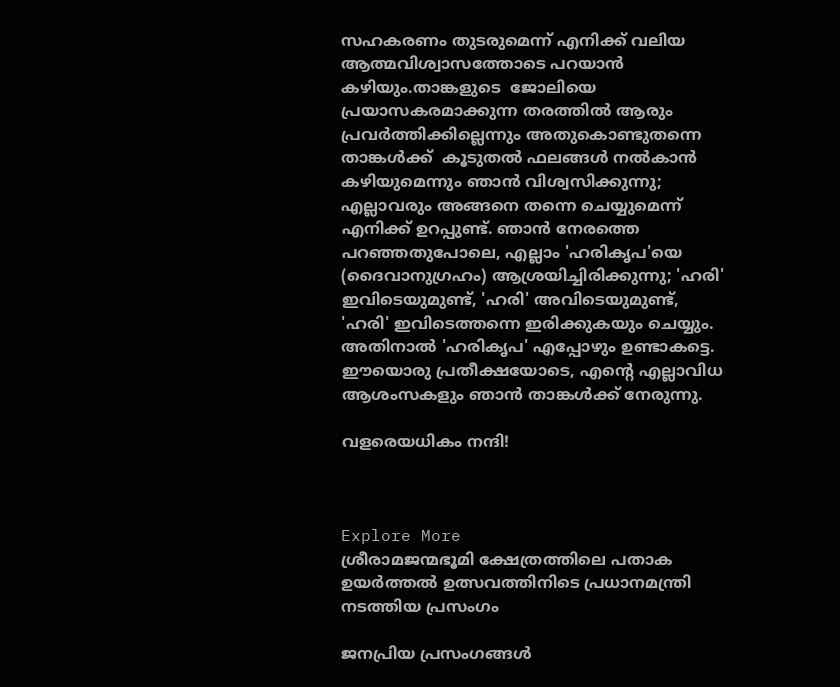സഹകരണം തുടരുമെന്ന് എനിക്ക് വലിയ ആത്മവിശ്വാസത്തോടെ പറയാൻ കഴിയും.താങ്കളുടെ  ജോലിയെ  പ്രയാസകരമാക്കുന്ന തരത്തിൽ ആരും പ്രവർത്തിക്കില്ലെന്നും അതുകൊണ്ടുതന്നെ താങ്കൾക്ക്  കൂടുതൽ ഫലങ്ങൾ നൽകാൻ കഴിയുമെന്നും ഞാൻ വിശ്വസിക്കുന്നു; എല്ലാവരും അങ്ങനെ തന്നെ ചെയ്യുമെന്ന് എനിക്ക് ഉറപ്പുണ്ട്. ഞാൻ നേരത്തെ പറഞ്ഞതുപോലെ, എല്ലാം 'ഹരികൃപ'യെ (ദൈവാനുഗ്രഹം) ആശ്രയിച്ചിരിക്കുന്നു; 'ഹരി' ഇവിടെയുമുണ്ട്, 'ഹരി' അവിടെയുമുണ്ട്, 'ഹരി' ഇവിടെത്തന്നെ ഇരിക്കുകയും ചെയ്യും. അതിനാൽ 'ഹരികൃപ' എപ്പോഴും ഉണ്ടാകട്ടെ. ഈയൊരു പ്രതീക്ഷയോടെ, എന്റെ എല്ലാവിധ ആശംസകളും ഞാൻ താങ്കൾക്ക് നേരുന്നു.

വളരെയധികം നന്ദി!



Explore More
ശ്രീരാമജന്മഭൂമി ക്ഷേത്രത്തിലെ പതാക ഉയർത്തൽ ഉത്സവത്തിനിടെ പ്രധാനമന്ത്രി നടത്തിയ പ്രസംഗം

ജനപ്രിയ പ്രസംഗങ്ങൾ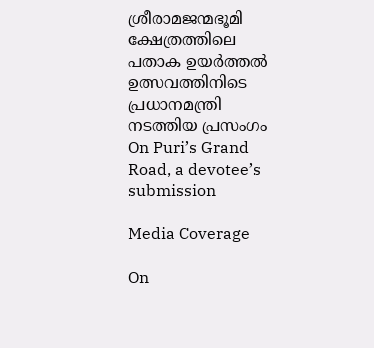ശ്രീരാമജന്മഭൂമി ക്ഷേത്രത്തിലെ പതാക ഉയർത്തൽ ഉത്സവത്തിനിടെ പ്രധാനമന്ത്രി നടത്തിയ പ്രസംഗം
On Puri’s Grand Road, a devotee’s submission

Media Coverage

On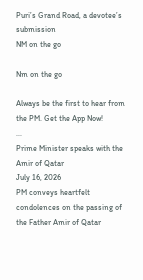Puri’s Grand Road, a devotee’s submission
NM on the go

Nm on the go

Always be the first to hear from the PM. Get the App Now!
...
Prime Minister speaks with the Amir of Qatar
July 16, 2026
PM conveys heartfelt condolences on the passing of the Father Amir of Qatar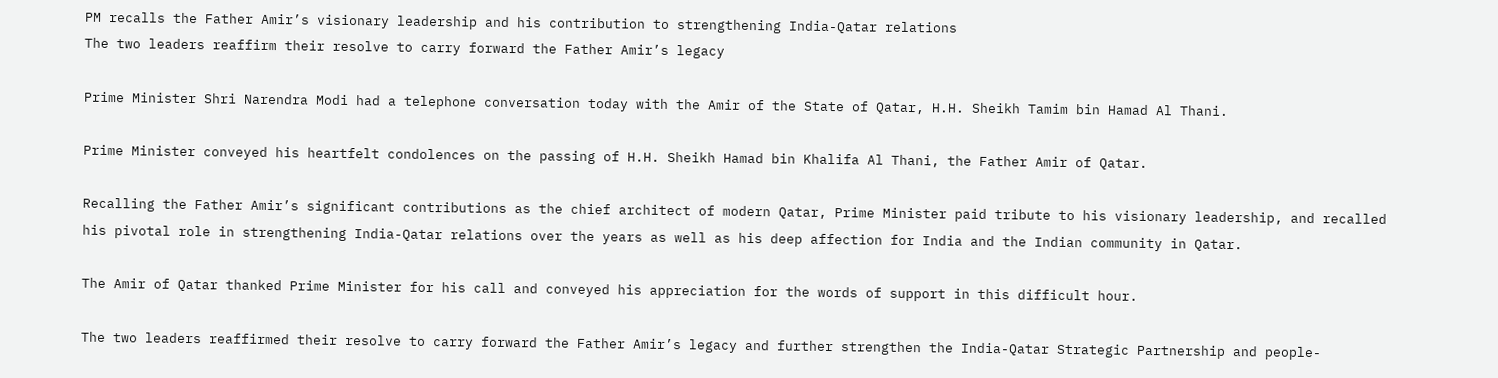PM recalls the Father Amir’s visionary leadership and his contribution to strengthening India-Qatar relations
The two leaders reaffirm their resolve to carry forward the Father Amir’s legacy

Prime Minister Shri Narendra Modi had a telephone conversation today with the Amir of the State of Qatar, H.H. Sheikh Tamim bin Hamad Al Thani.

Prime Minister conveyed his heartfelt condolences on the passing of H.H. Sheikh Hamad bin Khalifa Al Thani, the Father Amir of Qatar.

Recalling the Father Amir’s significant contributions as the chief architect of modern Qatar, Prime Minister paid tribute to his visionary leadership, and recalled his pivotal role in strengthening India-Qatar relations over the years as well as his deep affection for India and the Indian community in Qatar.

The Amir of Qatar thanked Prime Minister for his call and conveyed his appreciation for the words of support in this difficult hour.

The two leaders reaffirmed their resolve to carry forward the Father Amir’s legacy and further strengthen the India-Qatar Strategic Partnership and people-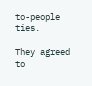to-people ties.

They agreed to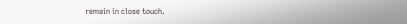remain in close touch.